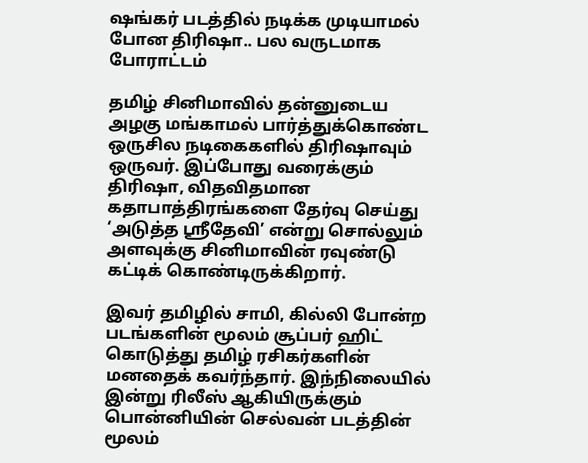ஷங்கர் படத்தில் நடிக்க முடியாமல் போன திரிஷா.. பல வருடமாக போராட்டம்

தமிழ் சினிமாவில் தன்னுடைய அழகு மங்காமல் பார்த்துக்கொண்ட ஒருசில நடிகைகளில் திரிஷாவும் ஒருவர். இப்போது வரைக்கும் திரிஷா, விதவிதமான கதாபாத்திரங்களை தேர்வு செய்து ‘அடுத்த ஸ்ரீதேவி’ என்று சொல்லும் அளவுக்கு சினிமாவின் ரவுண்டு கட்டிக் கொண்டிருக்கிறார்.

இவர் தமிழில் சாமி, கில்லி போன்ற படங்களின் மூலம் சூப்பர் ஹிட் கொடுத்து தமிழ் ரசிகர்களின் மனதைக் கவர்ந்தார். இந்நிலையில் இன்று ரிலீஸ் ஆகியிருக்கும் பொன்னியின் செல்வன் படத்தின் மூலம்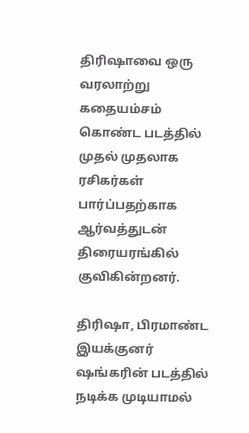திரிஷாவை ஒரு வரலாற்று கதையம்சம் கொண்ட படத்தில் முதல் முதலாக ரசிகர்கள் பார்ப்பதற்காக ஆர்வத்துடன் திரையரங்கில் குவிகின்றனர்.

திரிஷா, பிரமாண்ட இயக்குனர் ஷங்கரின் படத்தில் நடிக்க முடியாமல்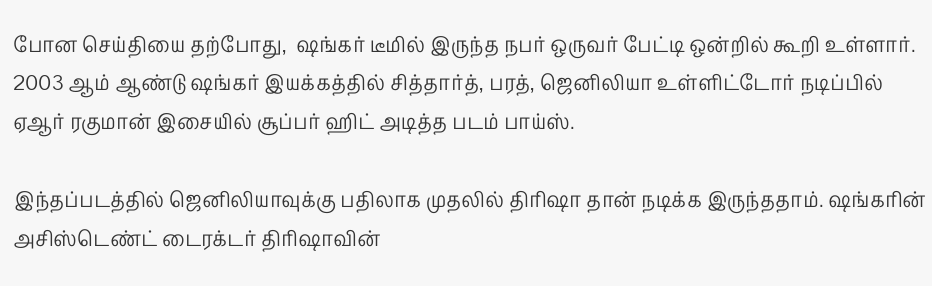போன செய்தியை தற்போது,  ஷங்கர் டீமில் இருந்த நபர் ஒருவர் பேட்டி ஒன்றில் கூறி உள்ளார். 2003 ஆம் ஆண்டு ஷங்கர் இயக்கத்தில் சித்தார்த், பரத், ஜெனிலியா உள்ளிட்டோர் நடிப்பில் ஏஆர் ரகுமான் இசையில் சூப்பர் ஹிட் அடித்த படம் பாய்ஸ்.

இந்தப்படத்தில் ஜெனிலியாவுக்கு பதிலாக முதலில் திரிஷா தான் நடிக்க இருந்ததாம். ஷங்கரின் அசிஸ்டெண்ட் டைரக்டர் திரிஷாவின்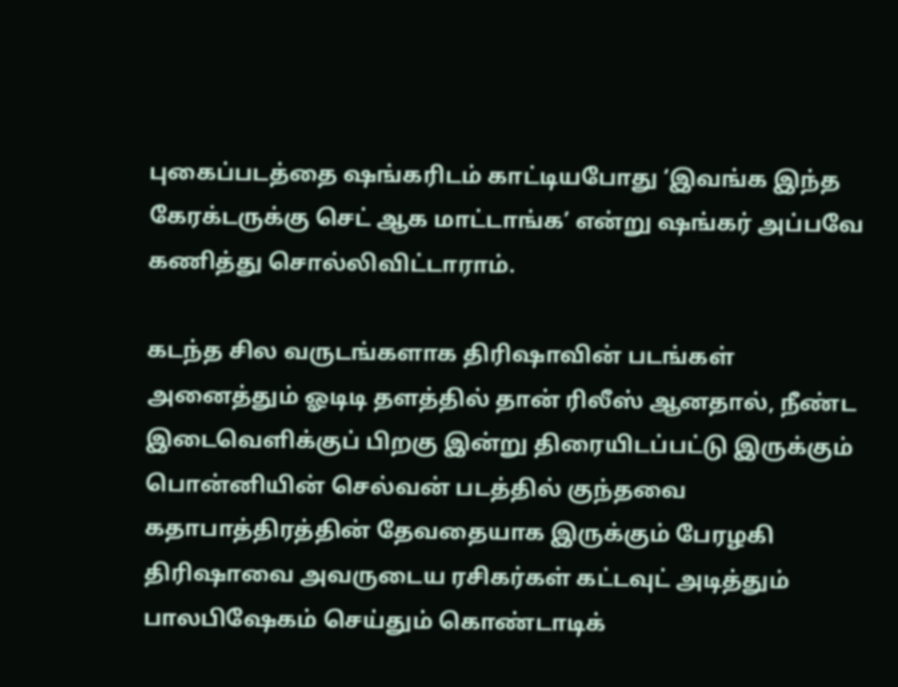புகைப்படத்தை ஷங்கரிடம் காட்டியபோது ‘இவங்க இந்த கேரக்டருக்கு செட் ஆக மாட்டாங்க’ என்று ஷங்கர் அப்பவே கணித்து சொல்லிவிட்டாராம்.

கடந்த சில வருடங்களாக திரிஷாவின் படங்கள் அனைத்தும் ஓடிடி தளத்தில் தான் ரிலீஸ் ஆனதால், நீண்ட இடைவெளிக்குப் பிறகு இன்று திரையிடப்பட்டு இருக்கும் பொன்னியின் செல்வன் படத்தில் குந்தவை கதாபாத்திரத்தின் தேவதையாக இருக்கும் பேரழகி திரிஷாவை அவருடைய ரசிகர்கள் கட்டவுட் அடித்தும் பாலபிஷேகம் செய்தும் கொண்டாடிக்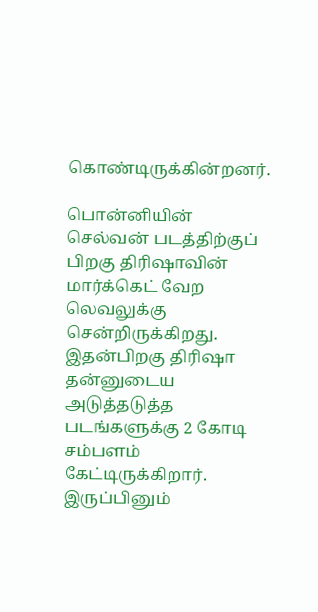கொண்டிருக்கின்றனர்.

பொன்னியின் செல்வன் படத்திற்குப் பிறகு திரிஷாவின் மார்க்கெட் வேற லெவலுக்கு சென்றிருக்கிறது. இதன்பிறகு திரிஷா தன்னுடைய அடுத்தடுத்த படங்களுக்கு 2 கோடி சம்பளம் கேட்டிருக்கிறார். இருப்பினும்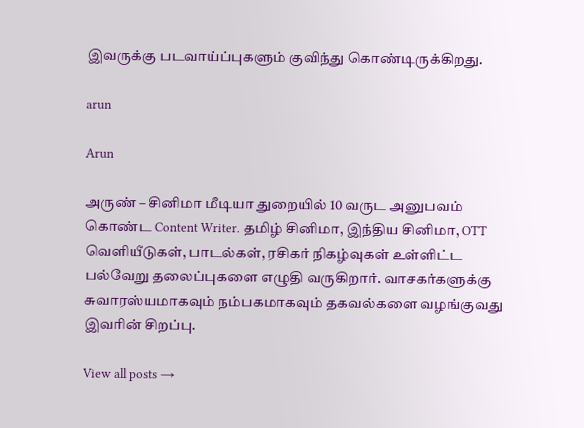இவருக்கு படவாய்ப்புகளும் குவிந்து கொண்டிருக்கிறது.

arun

Arun

அருண் – சினிமா மீடியா துறையில் 10 வருட அனுபவம் கொண்ட Content Writer. தமிழ் சினிமா, இந்திய சினிமா, OTT வெளியீடுகள், பாடல்கள், ரசிகர் நிகழ்வுகள் உள்ளிட்ட பல்வேறு தலைப்புகளை எழுதி வருகிறார். வாசகர்களுக்கு சுவாரஸ்யமாகவும் நம்பகமாகவும் தகவல்களை வழங்குவது இவரின் சிறப்பு.

View all posts →